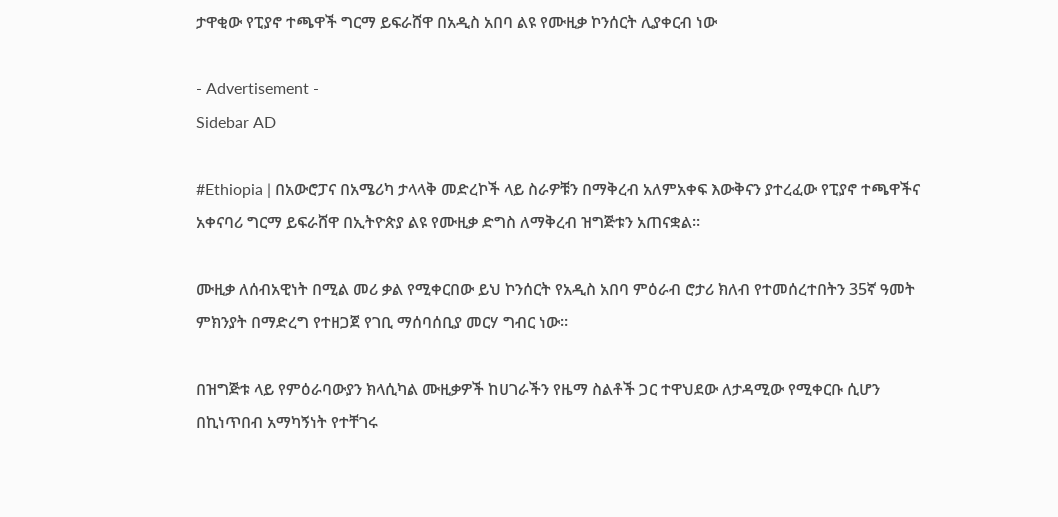ታዋቂው የፒያኖ ተጫዋች ግርማ ይፍራሸዋ በአዲስ አበባ ልዩ የሙዚቃ ኮንሰርት ሊያቀርብ ነው

- Advertisement -
Sidebar AD

#Ethiopia | በአውሮፓና በአሜሪካ ታላላቅ መድረኮች ላይ ስራዎቹን በማቅረብ አለምአቀፍ እውቅናን ያተረፈው የፒያኖ ተጫዋችና አቀናባሪ ግርማ ይፍራሸዋ በኢትዮጵያ ልዩ የሙዚቃ ድግስ ለማቅረብ ዝግጅቱን አጠናቋል።

ሙዚቃ ለሰብአዊነት በሚል መሪ ቃል የሚቀርበው ይህ ኮንሰርት የአዲስ አበባ ምዕራብ ሮታሪ ክለብ የተመሰረተበትን 35ኛ ዓመት ምክንያት በማድረግ የተዘጋጀ የገቢ ማሰባሰቢያ መርሃ ግብር ነው።

በዝግጅቱ ላይ የምዕራባውያን ክላሲካል ሙዚቃዎች ከሀገራችን የዜማ ስልቶች ጋር ተዋህደው ለታዳሚው የሚቀርቡ ሲሆን በኪነጥበብ አማካኝነት የተቸገሩ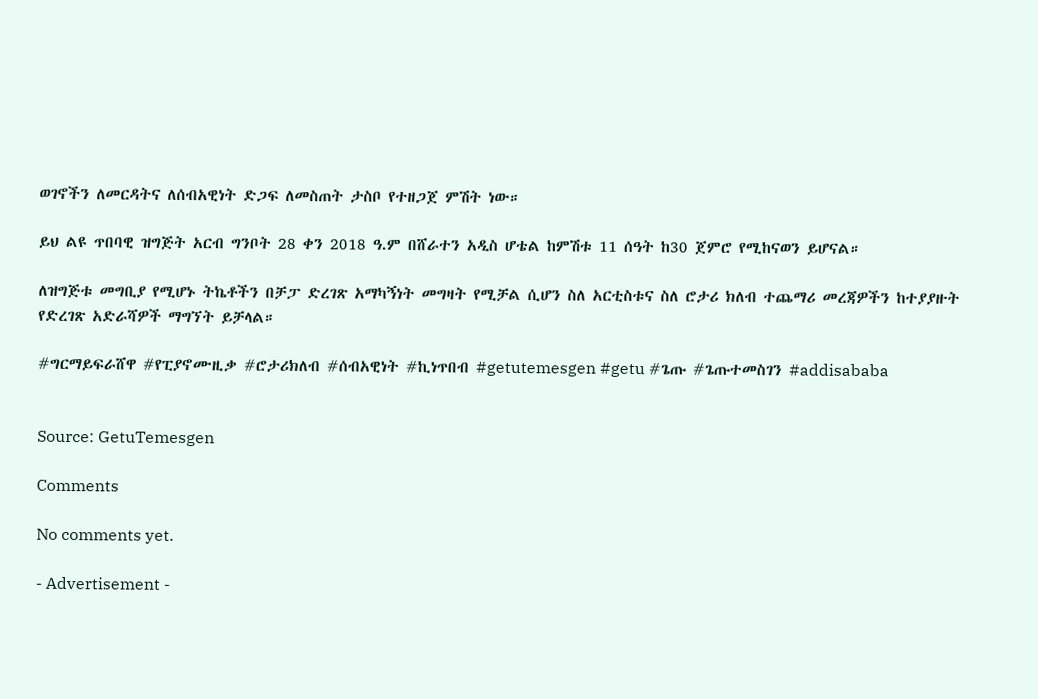ወገኖችን ለመርዳትና ለሰብአዊነት ድጋፍ ለመስጠት ታስቦ የተዘጋጀ ምሽት ነው።

ይህ ልዩ ጥበባዊ ዝግጅት አርብ ግንቦት 28 ቀን 2018 ዓ.ም በሸራተን አዲስ ሆቴል ከምሽቱ 11 ሰዓት ከ30 ጀምሮ የሚከናወን ይሆናል።

ለዝግጅቱ መግቢያ የሚሆኑ ትኬቶችን በቻፓ ድረገጽ አማካኝነት መግዛት የሚቻል ሲሆን ስለ አርቲስቱና ስለ ሮታሪ ክለብ ተጨማሪ መረጃዎችን ከተያያዙት የድረገጽ አድራሻዎች ማግኘት ይቻላል።

#ግርማይፍራሸዋ #የፒያኖሙዚቃ #ሮታሪክለብ #ሰብአዊነት #ኪነጥበብ #getutemesgen #getu #ጌጡ #ጌጡተመስገን #addisababa


Source: GetuTemesgen

Comments

No comments yet.

- Advertisement -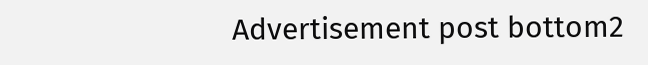Advertisement post bottom2